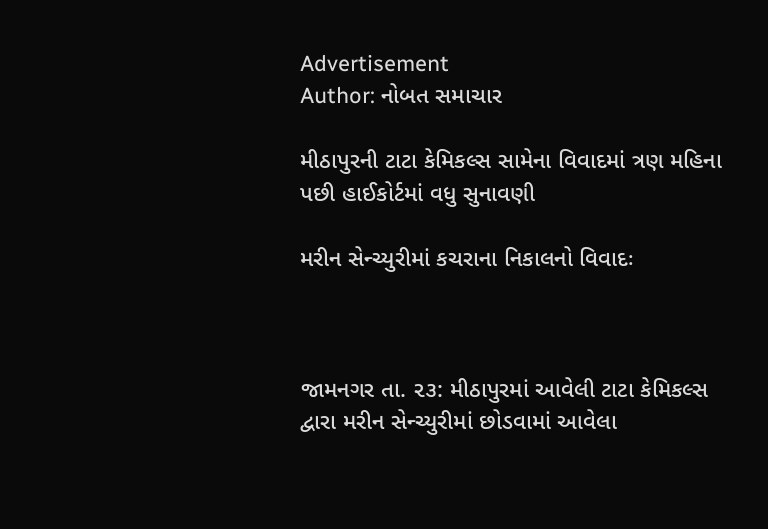Advertisement
Author: નોબત સમાચાર

મીઠાપુરની ટાટા કેમિકલ્સ સામેના વિવાદમાં ત્રણ મહિના પછી હાઈકોર્ટમાં વધુ સુનાવણી

મરીન સેન્ચ્યુરીમાં કચરાના નિકાલનો વિવાદઃ



જામનગર તા. ૨૩: મીઠાપુરમાં આવેલી ટાટા કેમિકલ્સ દ્વારા મરીન સેન્ચ્યુરીમાં છોડવામાં આવેલા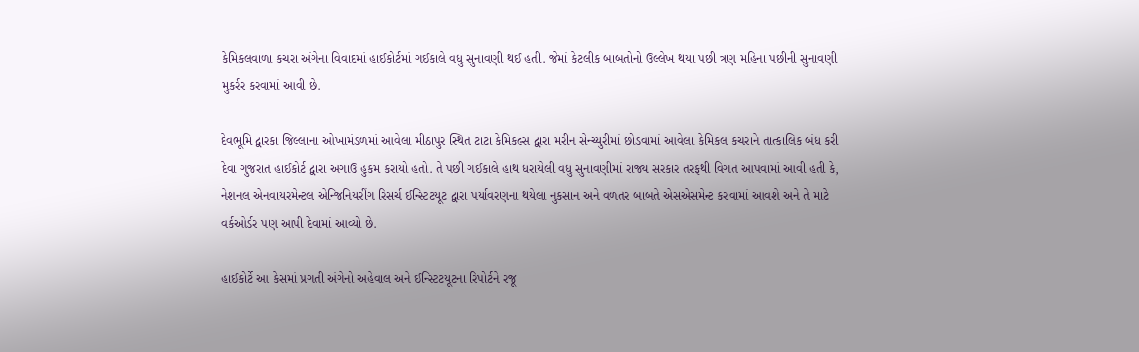કેમિકલવાળા કચરા અંગેના વિવાદમાં હાઈકોર્ટમાં ગઈકાલે વધુ સુનાવણી થઈ હતી. જેમાં કેટલીક બાબતોનો ઉલ્લેખ થયા પછી ત્રણ મહિના પછીની સુનાવણી મુકર્રર કરવામાં આવી છે.

દેવભૂમિ દ્વારકા જિલ્લાના ઓખામંડળમાં આવેલા મીઠાપુર સ્થિત ટાટા કેમિકલ્સ દ્વારા મરીન સેન્ચ્યુરીમાં છોડવામાં આવેલા કેમિકલ કચરાને તાત્કાલિક બંધ કરી દેવા ગુજરાત હાઈકોર્ટ દ્વારા અગાઉ હુકમ કરાયો હતો. તે પછી ગઈકાલે હાથ ધરાયેલી વધુ સુનાવણીમાં રાજ્ય સરકાર તરફથી વિગત આપવામાં આવી હતી કે, નેશનલ એનવાયરમેન્ટલ એન્જિનિયરીંગ રિસર્ચ ઈન્સ્ટિટયૂટ દ્વારા પર્યાવરણના થયેલા નુકસાન અને વળતર બાબતે એસએસમેન્ટ કરવામાં આવશે અને તે માટે વર્કઓર્ડર પણ આપી દેવામાં આવ્યો છે.

હાઈકોર્ટે આ કેસમાં પ્રગતી અંગેનો અહેવાલ અને ઈન્સ્ટિટયૂટના રિપોર્ટને રજૂ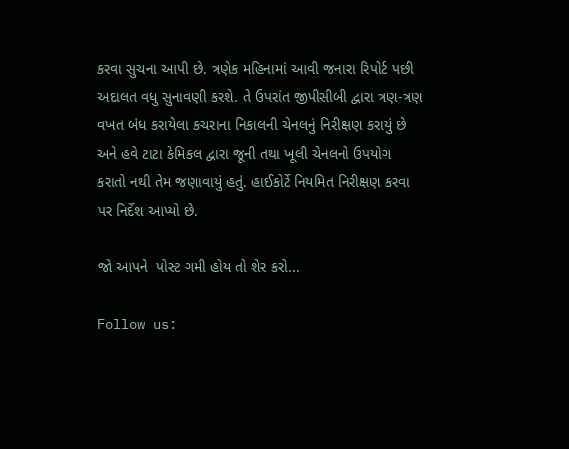કરવા સુચના આપી છે. ત્રણેક મહિનામાં આવી જનારા રિપોર્ટ પછી અદાલત વધુ સુનાવણી કરશે. તે ઉપરાંત જીપીસીબી દ્વારા ત્રણ-ત્રણ વખત બંધ કરાયેલા કચરાના નિકાલની ચેનલનું નિરીક્ષણ કરાયું છે અને હવે ટાટા કેમિકલ દ્વારા જૂની તથા ખૂલી ચેનલનો ઉપયોગ કરાતો નથી તેમ જણાવાયું હતું. હાઈકોર્ટે નિયમિત નિરીક્ષણ કરવા પર નિર્દેશ આપ્યો છે.

જો આપને  પોસ્ટ ગમી હોય તો શેર કરો...

Follow us: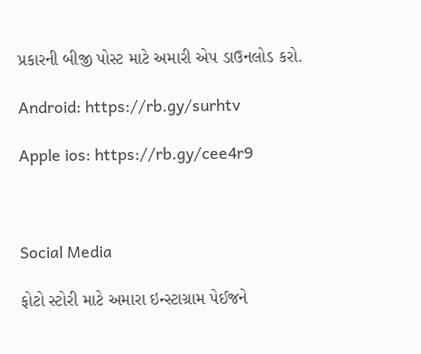પ્રકારની બીજી પોસ્ટ માટે અમારી એપ ડાઉનલોડ કરો.

Android: https://rb.gy/surhtv

Apple ios: https://rb.gy/cee4r9



Social Media

ફોટો સ્ટોરી માટે અમારા ઇન્સ્ટાગ્રામ પેઈજને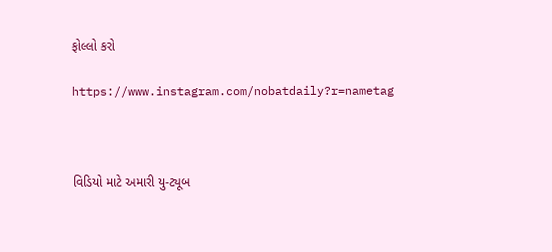ફોલ્લો કરો

https://www.instagram.com/nobatdaily?r=nametag



વિડિયો માટે અમારી યુ-ટ્યૂબ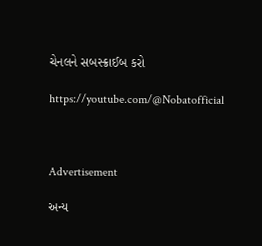ચેનલને સબસ્ક્રાઈબ કરો

https://youtube.com/@Nobatofficial



Advertisement

અન્ય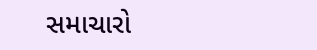સમાચારો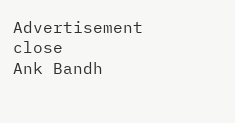Advertisement
close
Ank Bandh